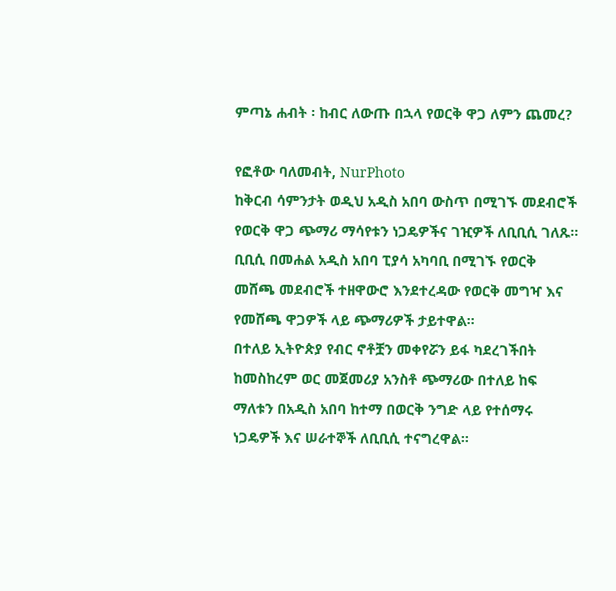ምጣኔ ሐብት ፡ ከብር ለውጡ በኋላ የወርቅ ዋጋ ለምን ጨመረ?

የፎቶው ባለመብት, NurPhoto
ከቅርብ ሳምንታት ወዲህ አዲስ አበባ ውስጥ በሚገኙ መደብሮች የወርቅ ዋጋ ጭማሪ ማሳየቱን ነጋዴዎችና ገዢዎች ለቢቢሲ ገለጹ።
ቢቢሲ በመሐል አዲስ አበባ ፒያሳ አካባቢ በሚገኙ የወርቅ መሸጫ መደብሮች ተዘዋውሮ እንደተረዳው የወርቅ መግዣ እና የመሸጫ ዋጋዎች ላይ ጭማሪዎች ታይተዋል።
በተለይ ኢትዮጵያ የብር ኖቶቿን መቀየሯን ይፋ ካደረገችበት ከመስከረም ወር መጀመሪያ አንስቶ ጭማሪው በተለይ ከፍ ማለቱን በአዲስ አበባ ከተማ በወርቅ ንግድ ላይ የተሰማሩ ነጋዴዎች እና ሠራተኞች ለቢቢሲ ተናግረዋል።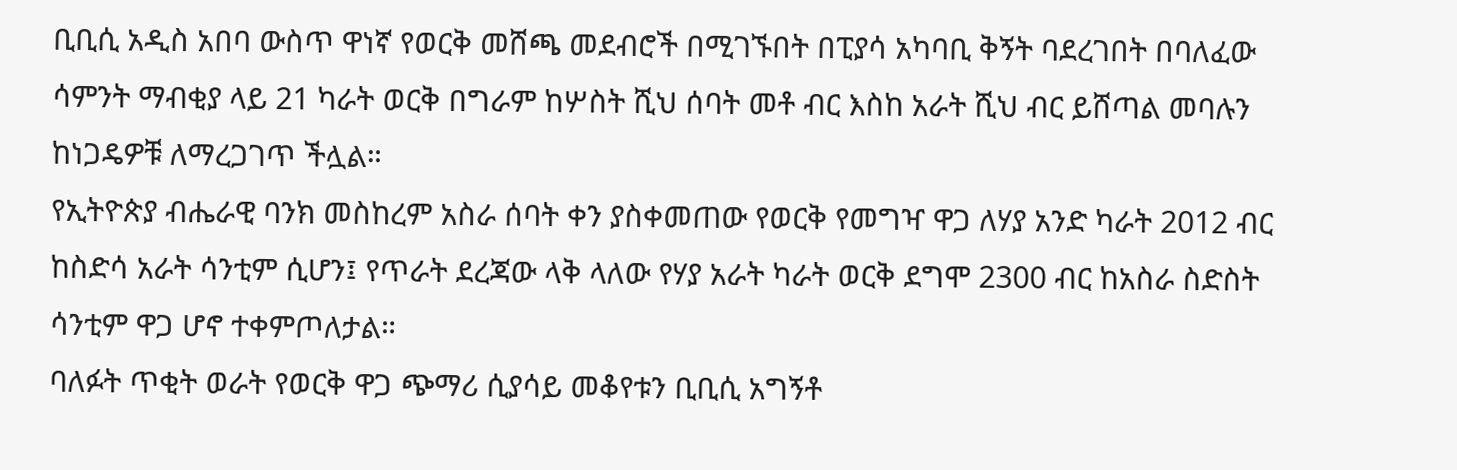ቢቢሲ አዲስ አበባ ውስጥ ዋነኛ የወርቅ መሸጫ መደብሮች በሚገኙበት በፒያሳ አካባቢ ቅኝት ባደረገበት በባለፈው ሳምንት ማብቂያ ላይ 21 ካራት ወርቅ በግራም ከሦስት ሺህ ሰባት መቶ ብር እስከ አራት ሺህ ብር ይሸጣል መባሉን ከነጋዴዎቹ ለማረጋገጥ ችሏል።
የኢትዮጵያ ብሔራዊ ባንክ መስከረም አስራ ሰባት ቀን ያስቀመጠው የወርቅ የመግዣ ዋጋ ለሃያ አንድ ካራት 2012 ብር ከስድሳ አራት ሳንቲም ሲሆን፤ የጥራት ደረጃው ላቅ ላለው የሃያ አራት ካራት ወርቅ ደግሞ 2300 ብር ከአስራ ስድስት ሳንቲም ዋጋ ሆኖ ተቀምጦለታል።
ባለፉት ጥቂት ወራት የወርቅ ዋጋ ጭማሪ ሲያሳይ መቆየቱን ቢቢሲ አግኝቶ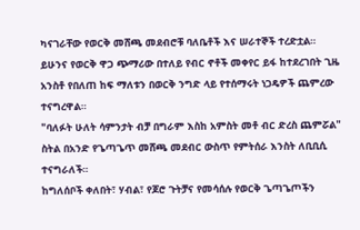ካናገራቸው የወርቅ መሸጫ መደብሮቹ ባለቤቶች እና ሠራተኞች ተረድቷል።
ይሁንና የወርቅ ዋጋ ጭማሪው በተለይ የብር ኖቶች መቀየር ይፋ ከተደረገበት ጊዜ አንስቶ የበለጠ ከፍ ማለቱን በወርቅ ንግድ ላይ የተሰማሩት ነጋዴዎች ጨምረው ተናግረዋል።
"ባለፉት ሁለት ሳምንታት ብቻ በግራም እስከ አምስት መቶ ብር ድረስ ጨምሯል" ስትል በአንድ የጌጣጌጥ መሸጫ መደብር ውስጥ የምትሰራ እንስት ለቢቢሲ ተናግራለች።
ከግለሰቦች ቀለበት፣ ሃብል፣ የጆሮ ጉትቻና የመሳሰሉ የወርቅ ጌጣጌጦችን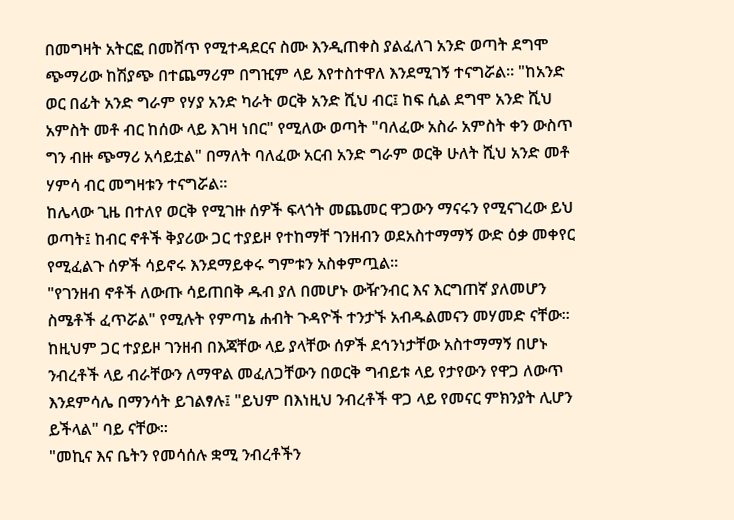በመግዛት አትርፎ በመሸጥ የሚተዳደርና ስሙ እንዲጠቀስ ያልፈለገ አንድ ወጣት ደግሞ ጭማሪው ከሽያጭ በተጨማሪም በግዢም ላይ እየተስተዋለ እንደሚገኝ ተናግሯል። "ከአንድ ወር በፊት አንድ ግራም የሃያ አንድ ካራት ወርቅ አንድ ሺህ ብር፤ ከፍ ሲል ደግሞ አንድ ሺህ አምስት መቶ ብር ከሰው ላይ እገዛ ነበር" የሚለው ወጣት "ባለፈው አስራ አምስት ቀን ውስጥ ግን ብዙ ጭማሪ አሳይቷል" በማለት ባለፈው አርብ አንድ ግራም ወርቅ ሁለት ሺህ አንድ መቶ ሃምሳ ብር መግዛቱን ተናግሯል።
ከሌላው ጊዜ በተለየ ወርቅ የሚገዙ ሰዎች ፍላጎት መጨመር ዋጋውን ማናሩን የሚናገረው ይህ ወጣት፤ ከብር ኖቶች ቅያሪው ጋር ተያይዞ የተከማቸ ገንዘብን ወደአስተማማኝ ውድ ዕቃ መቀየር የሚፈልጉ ሰዎች ሳይኖሩ እንደማይቀሩ ግምቱን አስቀምጧል።
"የገንዘብ ኖቶች ለውጡ ሳይጠበቅ ዱብ ያለ በመሆኑ ውዥንብር እና እርግጠኛ ያለመሆን ስሜቶች ፈጥሯል" የሚሉት የምጣኔ ሐብት ጉዳዮች ተንታኙ አብዱልመናን መሃመድ ናቸው።
ከዚህም ጋር ተያይዞ ገንዘብ በእጃቸው ላይ ያላቸው ሰዎች ደኅንነታቸው አስተማማኝ በሆኑ ንብረቶች ላይ ብራቸውን ለማዋል መፈለጋቸውን በወርቅ ግብይቱ ላይ የታየውን የዋጋ ለውጥ እንደምሳሌ በማንሳት ይገልፃሉ፤ "ይህም በእነዚህ ንብረቶች ዋጋ ላይ የመናር ምክንያት ሊሆን ይችላል" ባይ ናቸው።
"መኪና እና ቤትን የመሳሰሉ ቋሚ ንብረቶችን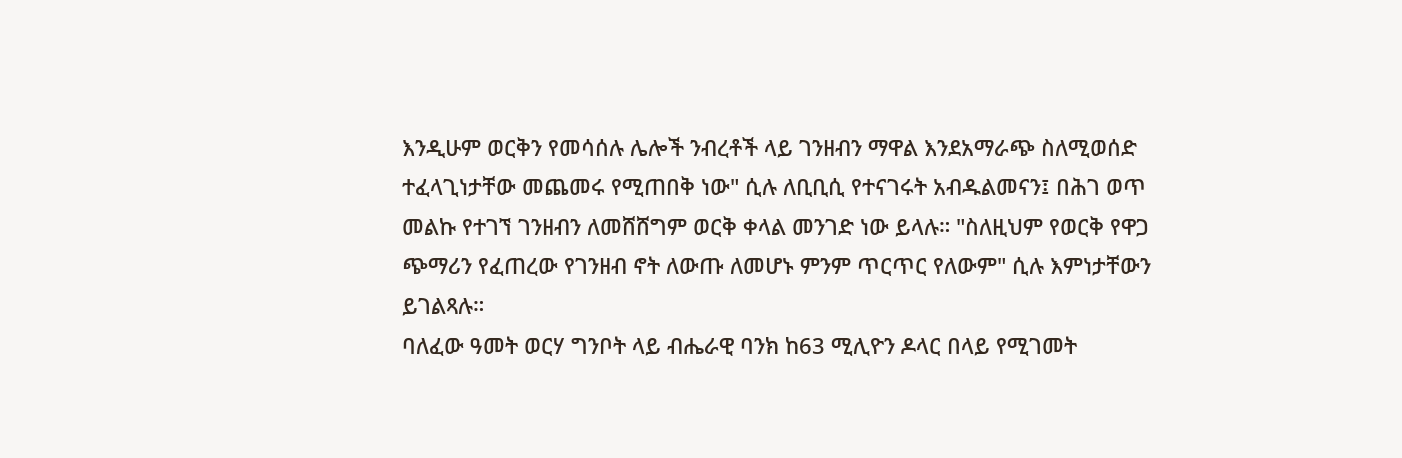እንዲሁም ወርቅን የመሳሰሉ ሌሎች ንብረቶች ላይ ገንዘብን ማዋል እንደአማራጭ ስለሚወሰድ ተፈላጊነታቸው መጨመሩ የሚጠበቅ ነው" ሲሉ ለቢቢሲ የተናገሩት አብዱልመናን፤ በሕገ ወጥ መልኩ የተገኘ ገንዘብን ለመሸሸግም ወርቅ ቀላል መንገድ ነው ይላሉ። "ስለዚህም የወርቅ የዋጋ ጭማሪን የፈጠረው የገንዘብ ኖት ለውጡ ለመሆኑ ምንም ጥርጥር የለውም" ሲሉ እምነታቸውን ይገልጻሉ።
ባለፈው ዓመት ወርሃ ግንቦት ላይ ብሔራዊ ባንክ ከ63 ሚሊዮን ዶላር በላይ የሚገመት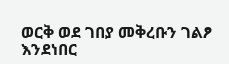ወርቅ ወደ ገበያ መቅረቡን ገልፆ እንደነበር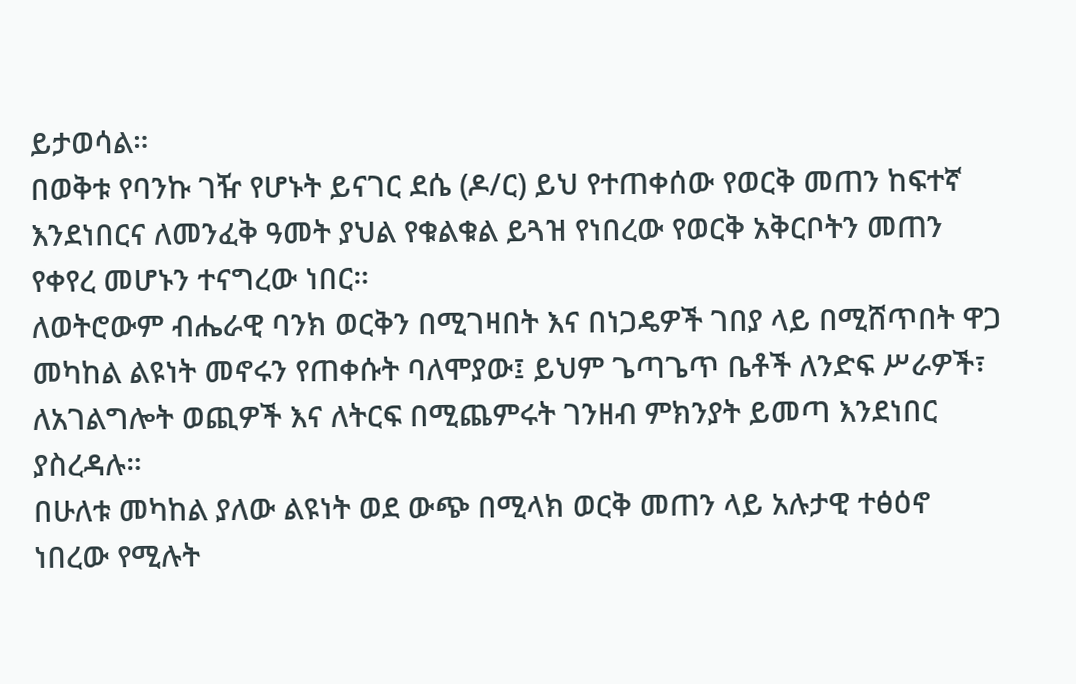ይታወሳል።
በወቅቱ የባንኩ ገዥ የሆኑት ይናገር ደሴ (ዶ/ር) ይህ የተጠቀሰው የወርቅ መጠን ከፍተኛ እንደነበርና ለመንፈቅ ዓመት ያህል የቁልቁል ይጓዝ የነበረው የወርቅ አቅርቦትን መጠን የቀየረ መሆኑን ተናግረው ነበር።
ለወትሮውም ብሔራዊ ባንክ ወርቅን በሚገዛበት እና በነጋዴዎች ገበያ ላይ በሚሸጥበት ዋጋ መካከል ልዩነት መኖሩን የጠቀሱት ባለሞያው፤ ይህም ጌጣጌጥ ቤቶች ለንድፍ ሥራዎች፣ ለአገልግሎት ወጪዎች እና ለትርፍ በሚጨምሩት ገንዘብ ምክንያት ይመጣ እንደነበር ያስረዳሉ።
በሁለቱ መካከል ያለው ልዩነት ወደ ውጭ በሚላክ ወርቅ መጠን ላይ አሉታዊ ተፅዕኖ ነበረው የሚሉት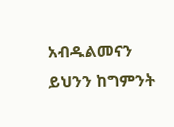አብዱልመናን ይህንን ከግምንት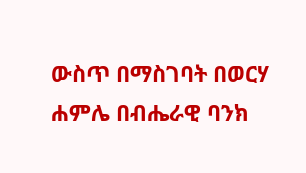ውስጥ በማስገባት በወርሃ ሐምሌ በብሔራዊ ባንክ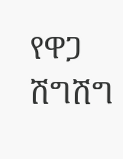የዋጋ ሽግሽግ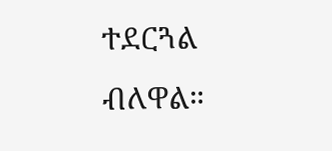ተደርጓል ብለዋል።